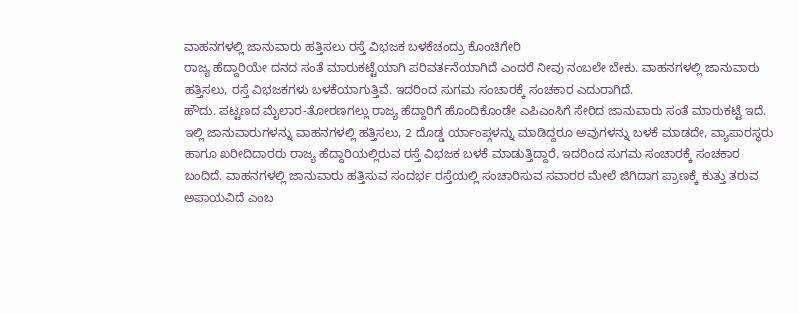ವಾಹನಗಳಲ್ಲಿ ಜಾನುವಾರು ಹತ್ತಿಸಲು ರಸ್ತೆ ವಿಭಜಕ ಬಳಕೆಚಂದ್ರು ಕೊಂಚಿಗೇರಿ
ರಾಜ್ಯ ಹೆದ್ದಾರಿಯೇ ದನದ ಸಂತೆ ಮಾರುಕಟ್ಟೆಯಾಗಿ ಪರಿವರ್ತನೆಯಾಗಿದೆ ಎಂದರೆ ನೀವು ನಂಬಲೇ ಬೇಕು. ವಾಹನಗಳಲ್ಲಿ ಜಾನುವಾರು ಹತ್ತಿಸಲು, ರಸ್ತೆ ವಿಭಜಕಗಳು ಬಳಕೆಯಾಗುತ್ತಿವೆ. ಇದರಿಂದ ಸುಗಮ ಸಂಚಾರಕ್ಕೆ ಸಂಚಕಾರ ಎದುರಾಗಿದೆ.
ಹೌದು. ಪಟ್ಟಣದ ಮೈಲಾರ-ತೋರಣಗಲ್ಲು ರಾಜ್ಯ ಹೆದ್ದಾರಿಗೆ ಹೊಂದಿಕೊಂಡೇ ಎಪಿಎಂಸಿಗೆ ಸೇರಿದ ಜಾನುವಾರು ಸಂತೆ ಮಾರುಕಟ್ಟೆ ಇದೆ. ಇಲ್ಲಿ ಜಾನುವಾರುಗಳನ್ನು ವಾಹನಗಳಲ್ಲಿ ಹತ್ತಿಸಲು, 2 ದೊಡ್ಡ ರ್ಯಾಂಪ್ಗಳನ್ನು ಮಾಡಿದ್ದರೂ ಅವುಗಳನ್ನು ಬಳಕೆ ಮಾಡದೇ, ವ್ಯಾಪಾರಸ್ಥರು ಹಾಗೂ ಖರೀದಿದಾರರು ರಾಜ್ಯ ಹೆದ್ದಾರಿಯಲ್ಲಿರುವ ರಸ್ತೆ ವಿಭಜಕ ಬಳಕೆ ಮಾಡುತ್ತಿದ್ದಾರೆ. ಇದರಿಂದ ಸುಗಮ ಸಂಚಾರಕ್ಕೆ ಸಂಚಕಾರ ಬಂದಿದೆ. ವಾಹನಗಳಲ್ಲಿ ಜಾನುವಾರು ಹತ್ತಿಸುವ ಸಂದರ್ಭ ರಸ್ತೆಯಲ್ಲಿ ಸಂಚಾರಿಸುವ ಸವಾರರ ಮೇಲೆ ಜಿಗಿದಾಗ ಪ್ರಾಣಕ್ಕೆ ಕುತ್ತು ತರುವ ಅಪಾಯವಿದೆ ಎಂಬ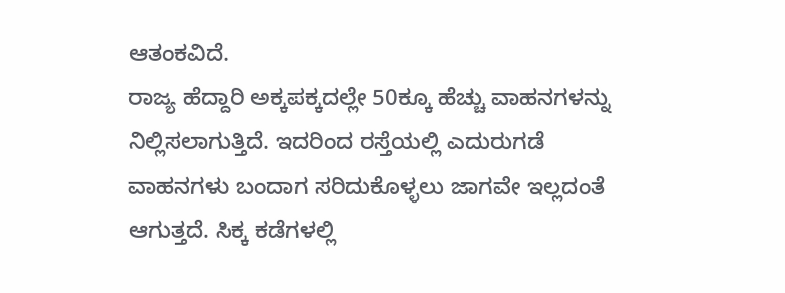ಆತಂಕವಿದೆ.
ರಾಜ್ಯ ಹೆದ್ದಾರಿ ಅಕ್ಕಪಕ್ಕದಲ್ಲೇ 50ಕ್ಕೂ ಹೆಚ್ಚು ವಾಹನಗಳನ್ನು ನಿಲ್ಲಿಸಲಾಗುತ್ತಿದೆ. ಇದರಿಂದ ರಸ್ತೆಯಲ್ಲಿ ಎದುರುಗಡೆ ವಾಹನಗಳು ಬಂದಾಗ ಸರಿದುಕೊಳ್ಳಲು ಜಾಗವೇ ಇಲ್ಲದಂತೆ ಆಗುತ್ತದೆ. ಸಿಕ್ಕ ಕಡೆಗಳಲ್ಲಿ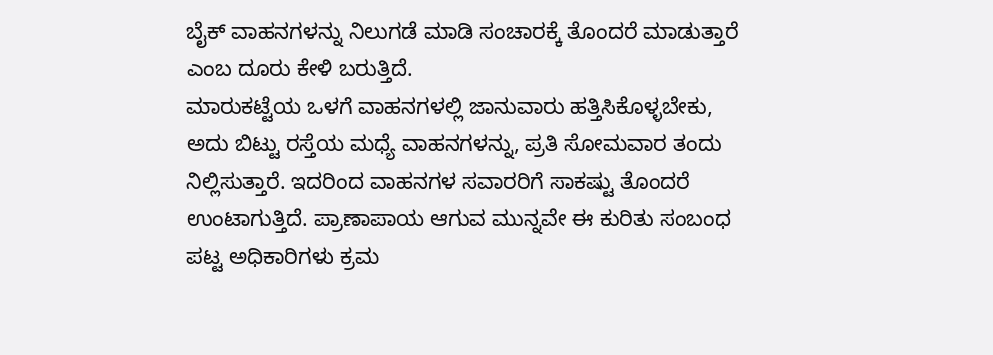ಬೈಕ್ ವಾಹನಗಳನ್ನು ನಿಲುಗಡೆ ಮಾಡಿ ಸಂಚಾರಕ್ಕೆ ತೊಂದರೆ ಮಾಡುತ್ತಾರೆ ಎಂಬ ದೂರು ಕೇಳಿ ಬರುತ್ತಿದೆ.
ಮಾರುಕಟ್ಟೆಯ ಒಳಗೆ ವಾಹನಗಳಲ್ಲಿ ಜಾನುವಾರು ಹತ್ತಿಸಿಕೊಳ್ಳಬೇಕು, ಅದು ಬಿಟ್ಟು ರಸ್ತೆಯ ಮಧ್ಯೆ ವಾಹನಗಳನ್ನು, ಪ್ರತಿ ಸೋಮವಾರ ತಂದು ನಿಲ್ಲಿಸುತ್ತಾರೆ. ಇದರಿಂದ ವಾಹನಗಳ ಸವಾರರಿಗೆ ಸಾಕಷ್ಟು ತೊಂದರೆ ಉಂಟಾಗುತ್ತಿದೆ. ಪ್ರಾಣಾಪಾಯ ಆಗುವ ಮುನ್ನವೇ ಈ ಕುರಿತು ಸಂಬಂಧ ಪಟ್ಟ ಅಧಿಕಾರಿಗಳು ಕ್ರಮ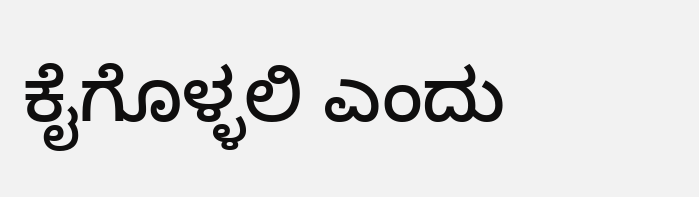ಕೈಗೊಳ್ಳಲಿ ಎಂದು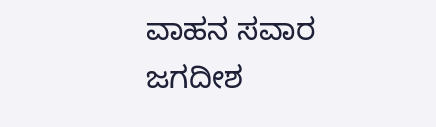ವಾಹನ ಸವಾರ ಜಗದೀಶ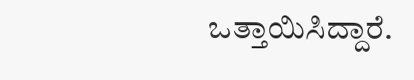ಒತ್ತಾಯಿಸಿದ್ದಾರೆ.